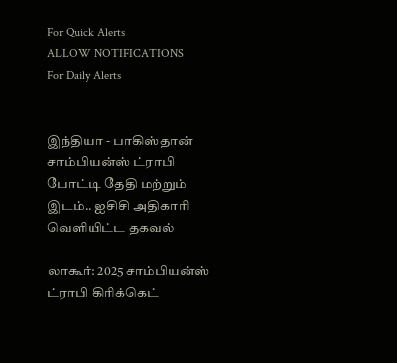For Quick Alerts
ALLOW NOTIFICATIONS
For Daily Alerts


இந்தியா - பாகிஸ்தான் சாம்பியன்ஸ் ட்ராபி போட்டி தேதி மற்றும் இடம்.. ஐசிசி அதிகாரி வெளியிட்ட தகவல்

லாகூர்: 2025 சாம்பியன்ஸ் ட்ராபி கிரிக்கெட்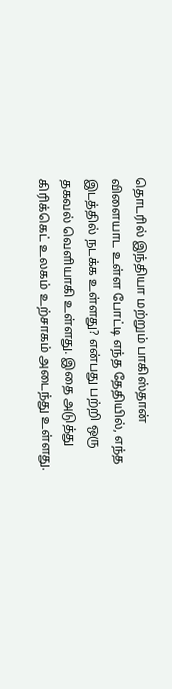தொடரில் இந்தியா மற்றும் பாகிஸ்தான் விளையாட உள்ள போட்டி எந்த தேதியில், எந்த இடத்தில் நடக்க உள்ளது? என்பது பற்றி ஒரு தகவல் வெளியாகி உள்ளது. இதை அடுத்து கிரிக்கெட் உலகம் உற்சாகம் அடைந்து உள்ளது.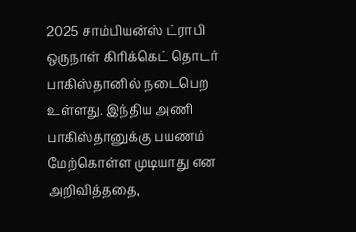2025 சாம்பியன்ஸ் ட்ராபி ஒருநாள் கிரிக்கெட் தொடர் பாகிஸ்தானில் நடைபெற உள்ளது. இந்திய அணி பாகிஸ்தானுக்கு பயணம் மேற்கொள்ள முடியாது என அறிவித்ததை,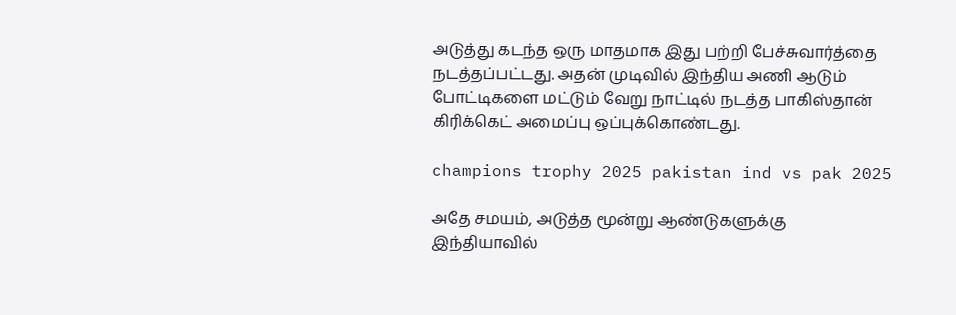அடுத்து கடந்த ஒரு மாதமாக இது பற்றி பேச்சுவார்த்தை நடத்தப்பட்டது. அதன் முடிவில் இந்திய அணி ஆடும் போட்டிகளை மட்டும் வேறு நாட்டில் நடத்த பாகிஸ்தான் கிரிக்கெட் அமைப்பு ஒப்புக்கொண்டது.

champions trophy 2025 pakistan ind vs pak 2025

அதே சமயம், அடுத்த மூன்று ஆண்டுகளுக்கு இந்தியாவில்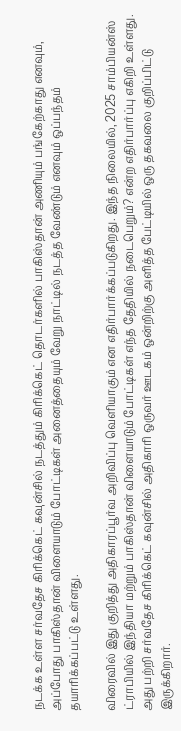நடக்க உள்ள சர்வதேச கிரிக்கெட் கவுன்சில் நடத்தும் கிரிக்கெட் தொடர்களில் பாகிஸ்தான் அணியும் பங்கேற்காது எனவும், அப்போது பாகிஸ்தான் விளையாடும் போட்டிகள் அனைத்தையும் வேறு நாட்டில் நடத்த வேண்டும் எனவும் ஒப்பந்தம் தயாரிக்கப்பட்டு உள்ளது.

விரைவில் இது குறித்து அதிகாரப்பூர்வ அறிவிப்பு வெளியாகும் என எதிர்பார்க்கப்படுகிறது. இந்த நிலையில், 2025 சாம்பியன்ஸ் ட்ராபியில் இந்தியா மற்றும் பாகிஸ்தான் விளையாடும் போட்டிகள் எந்த தேதியில் நடைபெறும்? என்ற எதிர்பார்ப்பு எகிறி உள்ளது. அது பற்றி சர்வதேச கிரிக்கெட் கவுன்சில் அதிகாரி ஒருவர் ஊடகம் ஒன்றிற்கு அளித்த பேட்டியில் ஒரு தகவலை குறிப்பிட்டு இருக்கிறார்.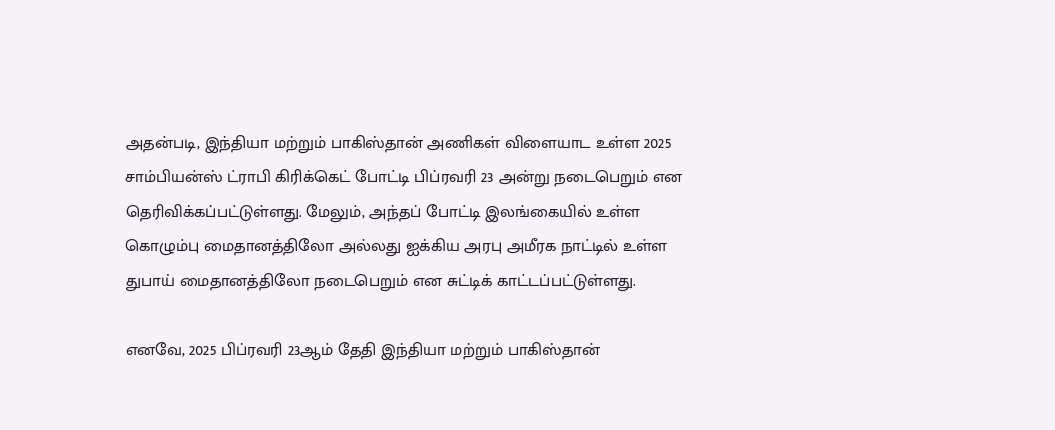அதன்படி, இந்தியா மற்றும் பாகிஸ்தான் அணிகள் விளையாட உள்ள 2025 சாம்பியன்ஸ் ட்ராபி கிரிக்கெட் போட்டி பிப்ரவரி 23 அன்று நடைபெறும் என தெரிவிக்கப்பட்டுள்ளது. மேலும், அந்தப் போட்டி இலங்கையில் உள்ள கொழும்பு மைதானத்திலோ அல்லது ஐக்கிய அரபு அமீரக நாட்டில் உள்ள துபாய் மைதானத்திலோ நடைபெறும் என சுட்டிக் காட்டப்பட்டுள்ளது.

எனவே, 2025 பிப்ரவரி 23ஆம் தேதி இந்தியா மற்றும் பாகிஸ்தான்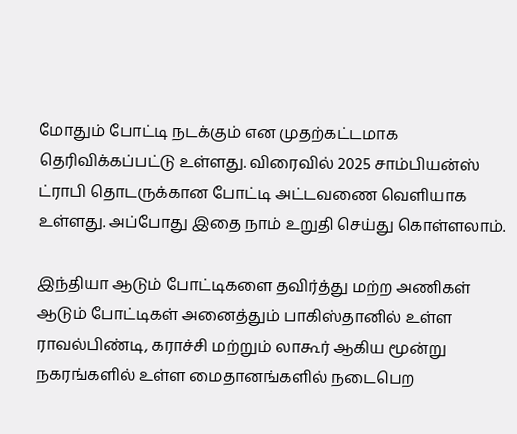மோதும் போட்டி நடக்கும் என முதற்கட்டமாக தெரிவிக்கப்பட்டு உள்ளது. விரைவில் 2025 சாம்பியன்ஸ் ட்ராபி தொடருக்கான போட்டி அட்டவணை வெளியாக உள்ளது. அப்போது இதை நாம் உறுதி செய்து கொள்ளலாம்.

இந்தியா ஆடும் போட்டிகளை தவிர்த்து மற்ற அணிகள் ஆடும் போட்டிகள் அனைத்தும் பாகிஸ்தானில் உள்ள ராவல்பிண்டி, கராச்சி மற்றும் லாகூர் ஆகிய மூன்று நகரங்களில் உள்ள மைதானங்களில் நடைபெற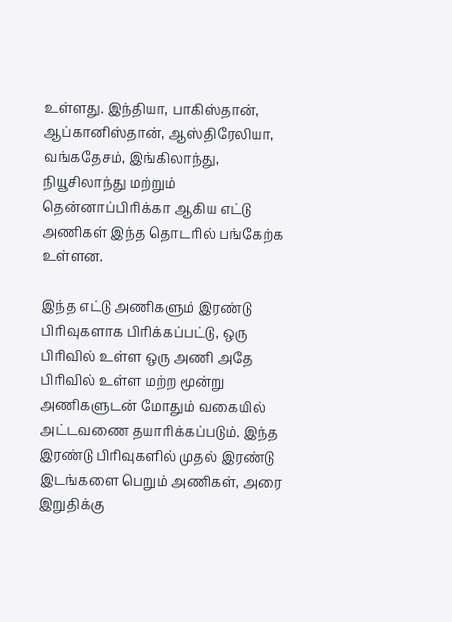உள்ளது. இந்தியா, பாகிஸ்தான், ஆப்கானிஸ்தான், ஆஸ்திரேலியா, வங்கதேசம், இங்கிலாந்து, நியூசிலாந்து மற்றும் தென்னாப்பிரிக்கா ஆகிய எட்டு அணிகள் இந்த தொடரில் பங்கேற்க உள்ளன.

இந்த எட்டு அணிகளும் இரண்டு பிரிவுகளாக பிரிக்கப்பட்டு, ஒரு பிரிவில் உள்ள ஒரு அணி அதே பிரிவில் உள்ள மற்ற மூன்று அணிகளுடன் மோதும் வகையில் அட்டவணை தயாரிக்கப்படும். இந்த இரண்டு பிரிவுகளில் முதல் இரண்டு இடங்களை பெறும் அணிகள், அரை இறுதிக்கு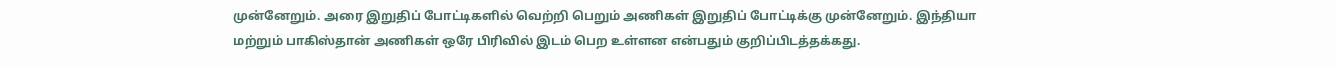முன்னேறும். அரை இறுதிப் போட்டிகளில் வெற்றி பெறும் அணிகள் இறுதிப் போட்டிக்கு முன்னேறும். இந்தியா மற்றும் பாகிஸ்தான் அணிகள் ஒரே பிரிவில் இடம் பெற உள்ளன என்பதும் குறிப்பிடத்தக்கது.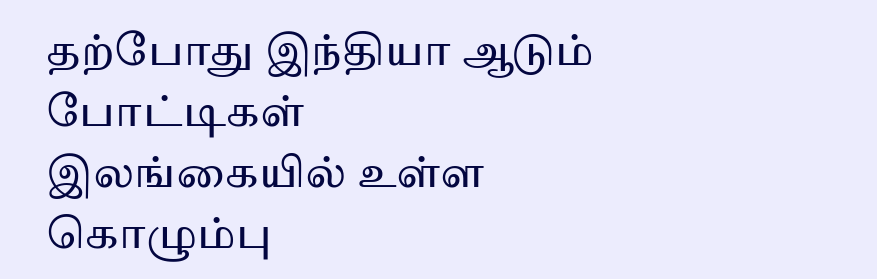தற்போது இந்தியா ஆடும் போட்டிகள் இலங்கையில் உள்ள கொழும்பு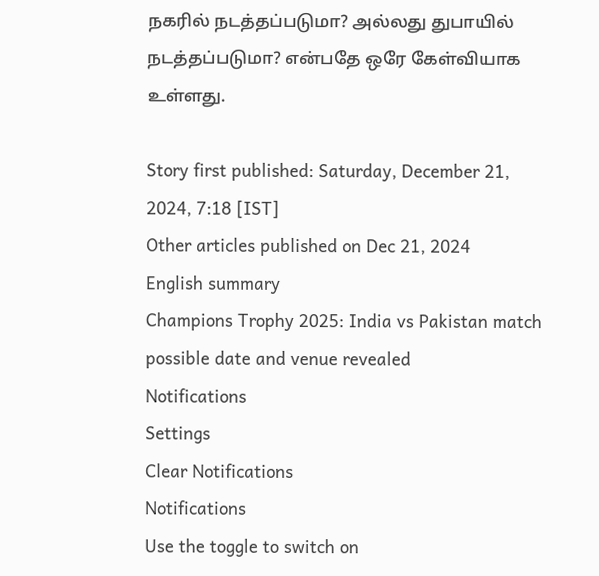நகரில் நடத்தப்படுமா? அல்லது துபாயில் நடத்தப்படுமா? என்பதே ஒரே கேள்வியாக உள்ளது.

Story first published: Saturday, December 21, 2024, 7:18 [IST]
Other articles published on Dec 21, 2024
English summary
Champions Trophy 2025: India vs Pakistan match possible date and venue revealed
Notifications
Settings
Clear Notifications
Notifications
Use the toggle to switch on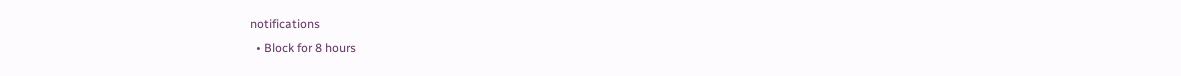notifications
  • Block for 8 hours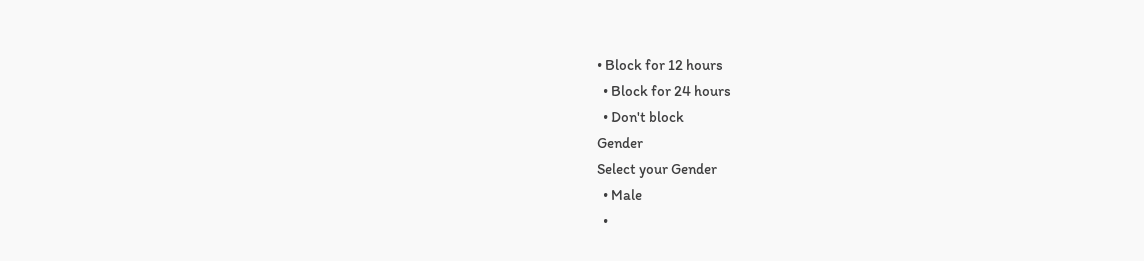• Block for 12 hours
  • Block for 24 hours
  • Don't block
Gender
Select your Gender
  • Male
  •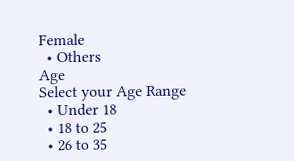Female
  • Others
Age
Select your Age Range
  • Under 18
  • 18 to 25
  • 26 to 35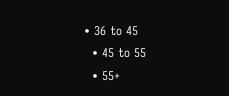• 36 to 45
  • 45 to 55
  • 55+